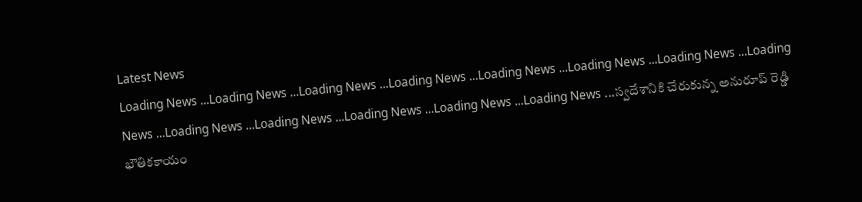Latest News
Loading News ...Loading News ...Loading News ...Loading News ...Loading News ...Loading News ...Loading News ...Loading News ...Loading News ...Loading News ...Loading News ...Loading News ...Loading News ...స్వదేశానికి చేరుకున్న అనురూప్ రెడ్డి భౌతికకాయం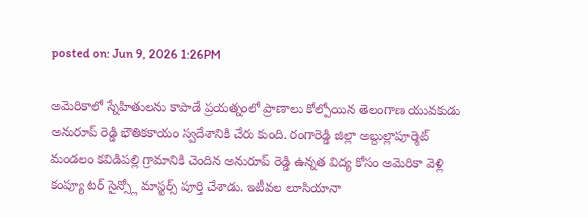posted on: Jun 9, 2026 1:26PM

అమెరికాలో స్నేహితులను కాపాడే ప్రయత్నంలో ప్రాణాలు కోల్పోయిన తెలంగాణ యువకుడు అనురూప్ రెడ్డి భౌతికకాయం స్వదేశానికి చేరు కుంది. రంగారెడ్డి జిల్లా అబ్దుల్లాపూర్మెట్ మండలం కవిడిపల్లి గ్రామానికి చెందిన అనురూప్ రెడ్డి ఉన్నత విద్య కోసం అమెరికా వెళ్లి కంప్యూ టర్ సైన్స్లో మాస్టర్స్ పూర్తి చేశాడు. ఇటీవల లూసియానా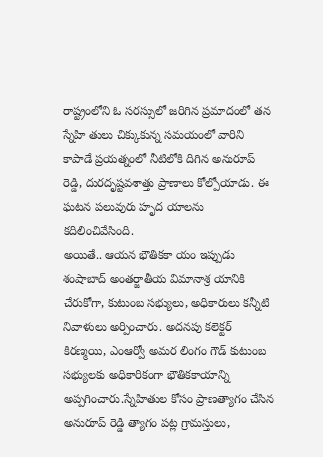రాష్ట్రంలోని ఓ సరస్సులో జరిగిన ప్రమాదంలో తన స్నేహి తులు చిక్కుకున్న సమయంలో వారిని కాపాడే ప్రయత్నంలో నీటిలోకి దిగిన అనురూప్ రెడ్డి, దురదృష్టవశాత్తు ప్రాణాలు కోల్పోయాడు. ఈ ఘటన పలువురు హృద యాలను కదిలించివేసింది.
అయితే.. ఆయన భౌతికకా యం ఇప్పుడు శంషాబాద్ అంతర్జాతీయ విమానాశ్ర యానికి చేరుకోగా, కుటుంబ సభ్యులు, అధికారులు కన్నీటి నివాళులు అర్పించారు. అదనపు కలెక్టర్ కిరణ్మయి, ఎంఆర్వో అమర లింగం గౌడ్ కుటుంబ సభ్యులకు అధికారికంగా భౌతికకాయాన్ని అప్పగించారు.స్నేహితుల కోసం ప్రాణత్యాగం చేసిన అనురూప్ రెడ్డి త్యాగం పట్ల గ్రామస్తులు,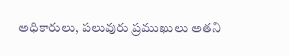అధికారులు, పలువురు ప్రముఖులు అతని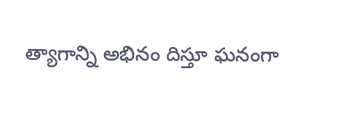త్యాగాన్ని అభినం దిస్తూ ఘనంగా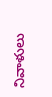నివాళులు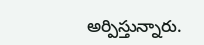అర్పిస్తున్నారు.